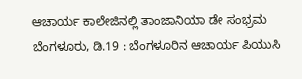ಆಚಾರ್ಯ ಕಾಲೇಜಿನಲ್ಲಿ ತಾಂಜಾನಿಯಾ ಡೇ ಸಂಭ್ರಮ
ಬೆಂಗಳೂರು, ಡಿ.19 : ಬೆಂಗಳೂರಿನ ಆಚಾರ್ಯ ಪಿಯುಸಿ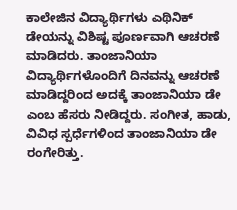ಕಾಲೇಜಿನ ವಿದ್ಯಾರ್ಥಿಗಳು ಎಥಿನಿಕ್ ಡೇಯನ್ನು ವಿಶಿಷ್ಟ ಪೂರ್ಣವಾಗಿ ಆಚರಣೆ ಮಾಡಿದರು. ತಾಂಜಾನಿಯಾ ವಿದ್ಯಾರ್ಥಿಗಳೊಂದಿಗೆ ದಿನವನ್ನು ಆಚರಣೆ ಮಾಡಿದ್ದರಿಂದ ಅದಕ್ಕೆ ತಾಂಜಾನಿಯಾ ಡೇ ಎಂಬ ಹೆಸರು ನೀಡಿದ್ದರು. ಸಂಗೀತ, ಹಾಡು, ವಿವಿಧ ಸ್ಪರ್ಧೆಗಳಿಂದ ತಾಂಜಾನಿಯಾ ಡೇ ರಂಗೇರಿತ್ತು.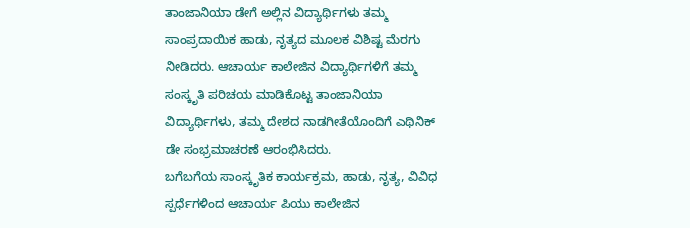ತಾಂಜಾನಿಯಾ ಡೇಗೆ ಅಲ್ಲಿನ ವಿದ್ಯಾರ್ಥಿಗಳು ತಮ್ಮ ಸಾಂಪ್ರದಾಯಿಕ ಹಾಡು, ನೃತ್ಯದ ಮೂಲಕ ವಿಶಿಷ್ಟ ಮೆರಗು ನೀಡಿದರು. ಆಚಾರ್ಯ ಕಾಲೇಜಿನ ವಿದ್ಯಾರ್ಥಿಗಳಿಗೆ ತಮ್ಮ ಸಂಸ್ಕೃತಿ ಪರಿಚಯ ಮಾಡಿಕೊಟ್ಟ ತಾಂಜಾನಿಯಾ ವಿದ್ಯಾರ್ಥಿಗಳು, ತಮ್ಮ ದೇಶದ ನಾಡಗೀತೆಯೊಂದಿಗೆ ಎಥಿನಿಕ್ ಡೇ ಸಂಭ್ರಮಾಚರಣೆ ಆರಂಭಿಸಿದರು.
ಬಗೆಬಗೆಯ ಸಾಂಸ್ಕೃತಿಕ ಕಾರ್ಯಕ್ರಮ, ಹಾಡು, ನೃತ್ಯ, ವಿವಿಧ ಸ್ಪರ್ಧೆಗಳಿಂದ ಆಚಾರ್ಯ ಪಿಯು ಕಾಲೇಜಿನ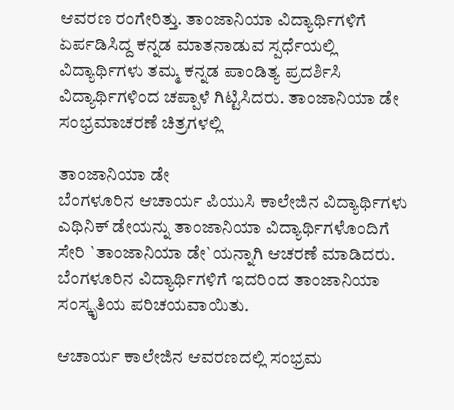ಆವರಣ ರಂಗೇರಿತ್ತು. ತಾಂಜಾನಿಯಾ ವಿದ್ಯಾರ್ಥಿಗಳಿಗೆ ಏರ್ಪಡಿಸಿದ್ದ ಕನ್ನಡ ಮಾತನಾಡುವ ಸ್ಪರ್ಧೆಯಲ್ಲಿ ವಿದ್ಯಾರ್ಥಿಗಳು ತಮ್ಮ ಕನ್ನಡ ಪಾಂಡಿತ್ಯ ಪ್ರದರ್ಶಿಸಿ ವಿದ್ಯಾರ್ಥಿಗಳಿಂದ ಚಪ್ಪಾಳೆ ಗಿಟ್ಟಿಸಿದರು. ತಾಂಜಾನಿಯಾ ಡೇ ಸಂಭ್ರಮಾಚರಣೆ ಚಿತ್ರಗಳಲ್ಲಿ

ತಾಂಜಾನಿಯಾ ಡೇ
ಬೆಂಗಳೂರಿನ ಆಚಾರ್ಯ ಪಿಯುಸಿ ಕಾಲೇಜಿನ ವಿದ್ಯಾರ್ಥಿಗಳು ಎಥಿನಿಕ್ ಡೇಯನ್ನು ತಾಂಜಾನಿಯಾ ವಿದ್ಯಾರ್ಥಿಗಳೊಂದಿಗೆ ಸೇರಿ `ತಾಂಜಾನಿಯಾ ಡೇ`ಯನ್ನಾಗಿ ಆಚರಣೆ ಮಾಡಿದರು. ಬೆಂಗಳೂರಿನ ವಿದ್ಯಾರ್ಥಿಗಳಿಗೆ ಇದರಿಂದ ತಾಂಜಾನಿಯಾ ಸಂಸ್ಕೃತಿಯ ಪರಿಚಯವಾಯಿತು.

ಆಚಾರ್ಯ ಕಾಲೇಜಿನ ಆವರಣದಲ್ಲಿ ಸಂಭ್ರಮ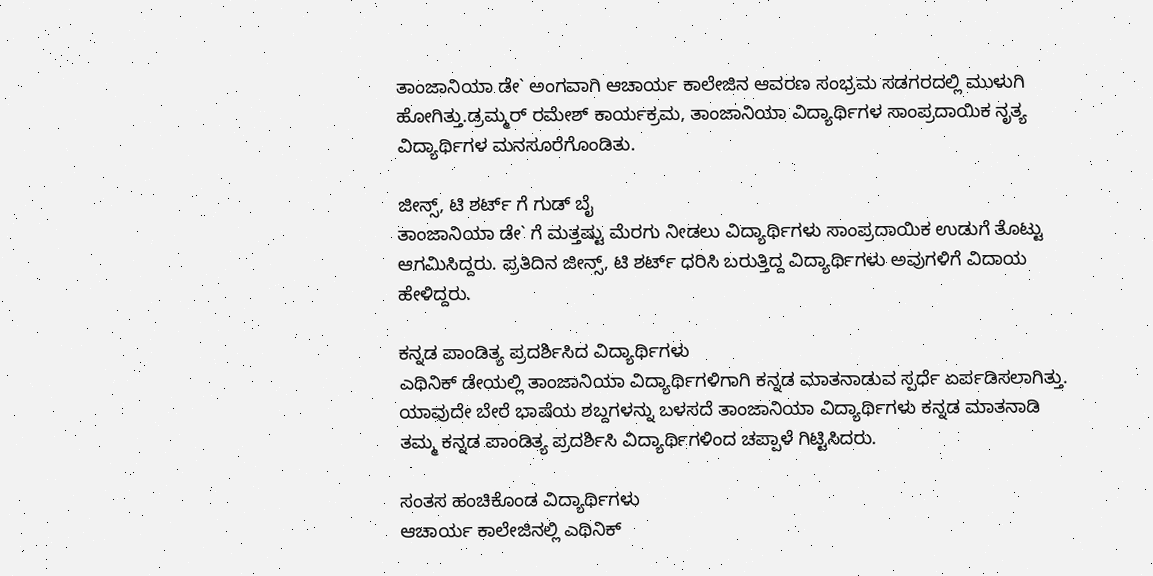ತಾಂಜಾನಿಯಾ ಡೇ` ಅಂಗವಾಗಿ ಆಚಾರ್ಯ ಕಾಲೇಜಿನ ಆವರಣ ಸಂಭ್ರಮ ಸಡಗರದಲ್ಲಿ ಮುಳುಗಿ ಹೋಗಿತ್ತು.ಡ್ರಮ್ಮರ್ ರಮೇಶ್ ಕಾರ್ಯಕ್ರಮ, ತಾಂಜಾನಿಯಾ ವಿದ್ಯಾರ್ಥಿಗಳ ಸಾಂಪ್ರದಾಯಿಕ ನೃತ್ಯ ವಿದ್ಯಾರ್ಥಿಗಳ ಮನಸೂರೆಗೊಂಡಿತು.

ಜೀನ್ಸ್, ಟಿ ಶರ್ಟ್ ಗೆ ಗುಡ್ ಬೈ
ತಾಂಜಾನಿಯಾ ಡೇ` ಗೆ ಮತ್ತಷ್ಟು ಮೆರಗು ನೀಡಲು ವಿದ್ಯಾರ್ಥಿಗಳು ಸಾಂಪ್ರದಾಯಿಕ ಉಡುಗೆ ತೊಟ್ಟು ಆಗಮಿಸಿದ್ದರು. ಪ್ರತಿದಿನ ಜೀನ್ಸ್, ಟಿ ಶರ್ಟ್ ಧರಿಸಿ ಬರುತ್ತಿದ್ದ ವಿದ್ಯಾರ್ಥಿಗಳು ಅವುಗಳಿಗೆ ವಿದಾಯ ಹೇಳಿದ್ದರು.

ಕನ್ನಡ ಪಾಂಡಿತ್ಯ ಪ್ರದರ್ಶಿಸಿದ ವಿದ್ಯಾರ್ಥಿಗಳು
ಎಥಿನಿಕ್ ಡೇಯಲ್ಲಿ ತಾಂಜಾನಿಯಾ ವಿದ್ಯಾರ್ಥಿಗಳಿಗಾಗಿ ಕನ್ನಡ ಮಾತನಾಡುವ ಸ್ಪರ್ಧೆ ಏರ್ಪಡಿಸಲಾಗಿತ್ತು. ಯಾವುದೇ ಬೇರೆ ಭಾಷೆಯ ಶಬ್ದಗಳನ್ನು ಬಳಸದೆ ತಾಂಜಾನಿಯಾ ವಿದ್ಯಾರ್ಥಿಗಳು ಕನ್ನಡ ಮಾತನಾಡಿ ತಮ್ಮ ಕನ್ನಡ ಪಾಂಡಿತ್ಯ ಪ್ರದರ್ಶಿಸಿ ವಿದ್ಯಾರ್ಥಿಗಳಿಂದ ಚಪ್ಪಾಳೆ ಗಿಟ್ಟಿಸಿದರು.

ಸಂತಸ ಹಂಚಿಕೊಂಡ ವಿದ್ಯಾರ್ಥಿಗಳು
ಆಚಾರ್ಯ ಕಾಲೇಜಿನಲ್ಲಿ ಎಥಿನಿಕ್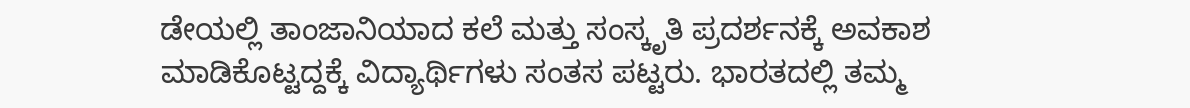ಡೇಯಲ್ಲಿ ತಾಂಜಾನಿಯಾದ ಕಲೆ ಮತ್ತು ಸಂಸ್ಕೃತಿ ಪ್ರದರ್ಶನಕ್ಕೆ ಅವಕಾಶ ಮಾಡಿಕೊಟ್ಟದ್ದಕ್ಕೆ ವಿದ್ಯಾರ್ಥಿಗಳು ಸಂತಸ ಪಟ್ಟರು. ಭಾರತದಲ್ಲಿ ತಮ್ಮ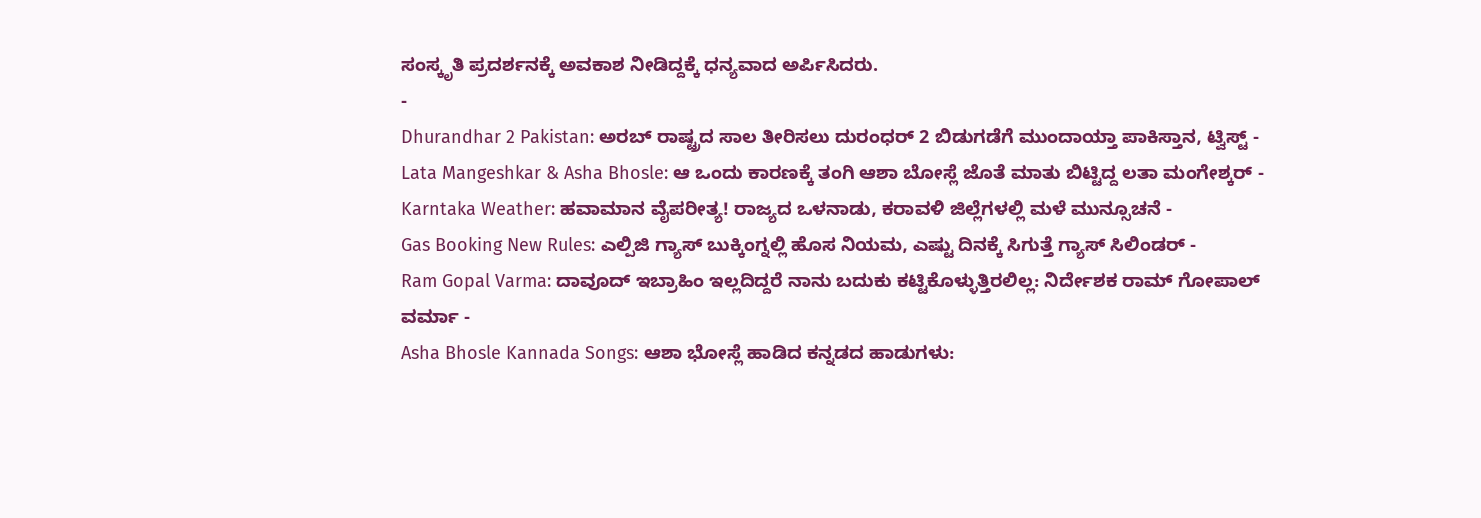ಸಂಸ್ಕೃತಿ ಪ್ರದರ್ಶನಕ್ಕೆ ಅವಕಾಶ ನೀಡಿದ್ದಕ್ಕೆ ಧನ್ಯವಾದ ಅರ್ಪಿಸಿದರು.
-
Dhurandhar 2 Pakistan: ಅರಬ್ ರಾಷ್ಟ್ರದ ಸಾಲ ತೀರಿಸಲು ದುರಂಧರ್ 2 ಬಿಡುಗಡೆಗೆ ಮುಂದಾಯ್ತಾ ಪಾಕಿಸ್ತಾನ, ಟ್ವಿಸ್ಟ್ -
Lata Mangeshkar & Asha Bhosle: ಆ ಒಂದು ಕಾರಣಕ್ಕೆ ತಂಗಿ ಆಶಾ ಬೋಸ್ಲೆ ಜೊತೆ ಮಾತು ಬಿಟ್ಟಿದ್ದ ಲತಾ ಮಂಗೇಶ್ಕರ್ -
Karntaka Weather: ಹವಾಮಾನ ವೈಪರೀತ್ಯ! ರಾಜ್ಯದ ಒಳನಾಡು, ಕರಾವಳಿ ಜಿಲ್ಲೆಗಳಲ್ಲಿ ಮಳೆ ಮುನ್ಸೂಚನೆ -
Gas Booking New Rules: ಎಲ್ಪಿಜಿ ಗ್ಯಾಸ್ ಬುಕ್ಕಿಂಗ್ನಲ್ಲಿ ಹೊಸ ನಿಯಮ, ಎಷ್ಟು ದಿನಕ್ಕೆ ಸಿಗುತ್ತೆ ಗ್ಯಾಸ್ ಸಿಲಿಂಡರ್ -
Ram Gopal Varma: ದಾವೂದ್ ಇಬ್ರಾಹಿಂ ಇಲ್ಲದಿದ್ದರೆ ನಾನು ಬದುಕು ಕಟ್ಟಿಕೊಳ್ಳುತ್ತಿರಲಿಲ್ಲ: ನಿರ್ದೇಶಕ ರಾಮ್ ಗೋಪಾಲ್ ವರ್ಮಾ -
Asha Bhosle Kannada Songs: ಆಶಾ ಭೋಸ್ಲೆ ಹಾಡಿದ ಕನ್ನಡದ ಹಾಡುಗಳು: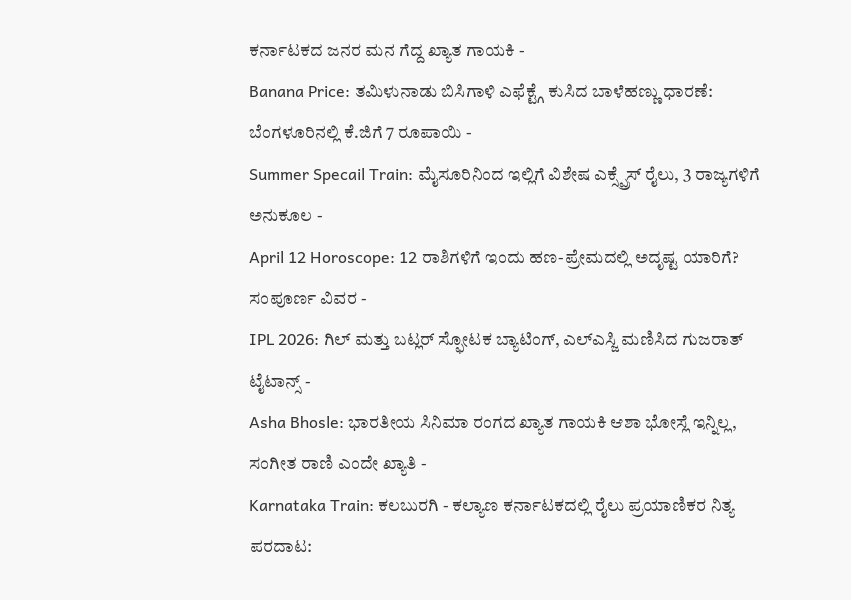ಕರ್ನಾಟಕದ ಜನರ ಮನ ಗೆದ್ದ ಖ್ಯಾತ ಗಾಯಕಿ -
Banana Price: ತಮಿಳುನಾಡು ಬಿಸಿಗಾಳಿ ಎಫೆಕ್ಟ್ಗೆ ಕುಸಿದ ಬಾಳೆಹಣ್ಣು ಧಾರಣೆ: ಬೆಂಗಳೂರಿನಲ್ಲಿ ಕೆ.ಜಿಗೆ 7 ರೂಪಾಯಿ -
Summer Specail Train: ಮೈಸೂರಿನಿಂದ ಇಲ್ಲಿಗೆ ವಿಶೇಷ ಎಕ್ಸ್ಪ್ರೆಸ್ ರೈಲು, 3 ರಾಜ್ಯಗಳಿಗೆ ಅನುಕೂಲ -
April 12 Horoscope: 12 ರಾಶಿಗಳಿಗೆ ಇಂದು ಹಣ-ಪ್ರೇಮದಲ್ಲಿ ಅದೃಷ್ಟ ಯಾರಿಗೆ? ಸಂಪೂರ್ಣ ವಿವರ -
IPL 2026: ಗಿಲ್ ಮತ್ತು ಬಟ್ಲರ್ ಸ್ಫೋಟಕ ಬ್ಯಾಟಿಂಗ್, ಎಲ್ಎಸ್ಜಿ ಮಣಿಸಿದ ಗುಜರಾತ್ ಟೈಟಾನ್ಸ್ -
Asha Bhosle: ಭಾರತೀಯ ಸಿನಿಮಾ ರಂಗದ ಖ್ಯಾತ ಗಾಯಕಿ ಆಶಾ ಭೋಸ್ಲೆ ಇನ್ನಿಲ್ಲ, ಸಂಗೀತ ರಾಣಿ ಎಂದೇ ಖ್ಯಾತಿ -
Karnataka Train: ಕಲಬುರಗಿ - ಕಲ್ಯಾಣ ಕರ್ನಾಟಕದಲ್ಲಿ ರೈಲು ಪ್ರಯಾಣಿಕರ ನಿತ್ಯ ಪರದಾಟ: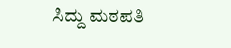ಸಿದ್ದು ಮಠಪತಿ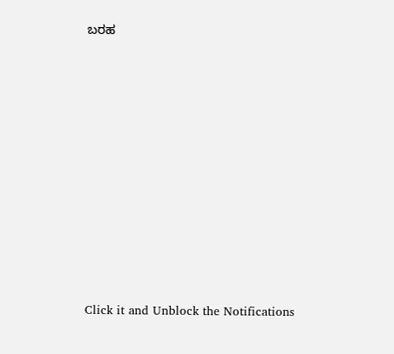ಬರಹ












Click it and Unblock the Notifications